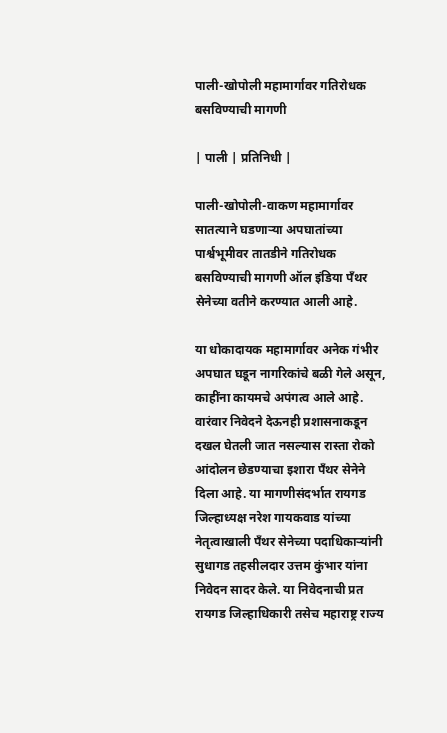पाली-खोपोली महामार्गावर गतिरोधक बसविण्याची मागणी

| पाली | प्रतिनिधी |

पाली-खोपोली-वाकण महामार्गावर सातत्याने घडणाऱ्या अपघातांच्या पार्श्वभूमीवर तातडीने गतिरोधक बसविण्याची मागणी ऑल इंडिया पँथर सेनेच्या वतीने करण्यात आली आहे.

या धोकादायक महामार्गावर अनेक गंभीर अपघात घडून नागरिकांचे बळी गेले असून, काहींना कायमचे अपंगत्व आले आहे. वारंवार निवेदने देऊनही प्रशासनाकडून दखल घेतली जात नसल्यास रास्ता रोको आंदोलन छेडण्याचा इशारा पँथर सेनेने दिला आहे. या मागणीसंदर्भात रायगड जिल्हाध्यक्ष नरेश गायकवाड यांच्या नेतृत्वाखाली पँथर सेनेच्या पदाधिकाऱ्यांनी सुधागड तहसीलदार उत्तम कुंभार यांना निवेदन सादर केले. या निवेदनाची प्रत रायगड जिल्हाधिकारी तसेच महाराष्ट्र राज्य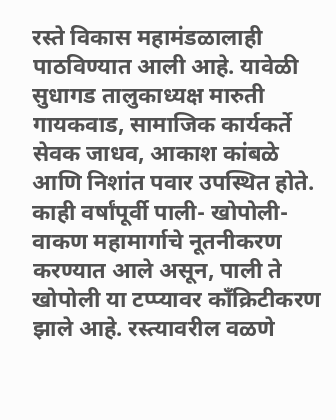रस्ते विकास महामंडळालाही पाठविण्यात आली आहे. यावेळी सुधागड तालुकाध्यक्ष मारुती गायकवाड, सामाजिक कार्यकर्ते सेवक जाधव, आकाश कांबळे आणि निशांत पवार उपस्थित होते. काही वर्षांपूर्वी पाली- खोपोली-वाकण महामार्गाचे नूतनीकरण करण्यात आले असून, पाली ते खोपोली या टप्प्यावर काँक्रिटीकरण झाले आहे. रस्त्यावरील वळणे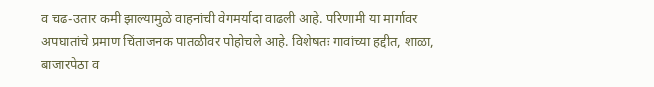व चढ-उतार कमी झाल्यामुळे वाहनांची वेगमर्यादा वाढली आहे. परिणामी या मार्गावर अपघातांचे प्रमाण चिंताजनक पातळीवर पोहोचले आहे. विशेषतः गावांच्या हद्दीत, शाळा, बाजारपेठा व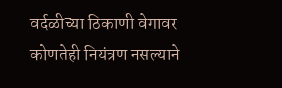वर्दळीच्या ठिकाणी वेगावर कोणतेही नियंत्रण नसल्याने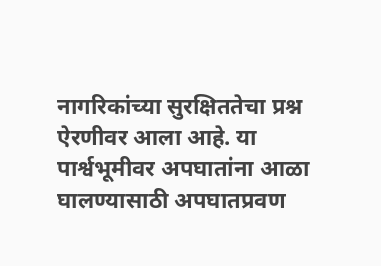नागरिकांच्या सुरक्षिततेचा प्रश्न ऐरणीवर आला आहे. या पार्श्वभूमीवर अपघातांना आळा घालण्यासाठी अपघातप्रवण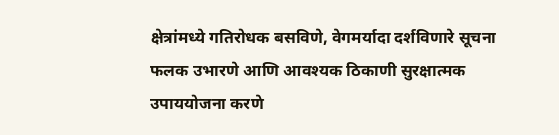क्षेत्रांमध्ये गतिरोधक बसविणे, वेगमर्यादा दर्शविणारे सूचना फलक उभारणे आणि आवश्यक ठिकाणी सुरक्षात्मक उपाययोजना करणे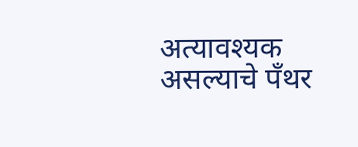अत्यावश्यक असल्याचे पँथर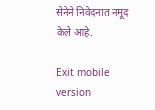सेनेने निवेदनात नमूद केले आहे.

Exit mobile version